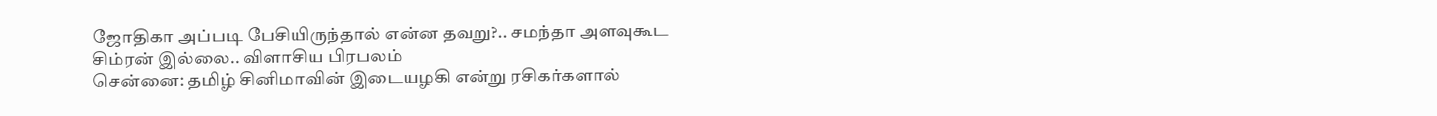ஜோதிகா அப்படி பேசியிருந்தால் என்ன தவறு?.. சமந்தா அளவுகூட சிம்ரன் இல்லை.. விளாசிய பிரபலம்
சென்னை: தமிழ் சினிமாவின் இடையழகி என்று ரசிகர்களால்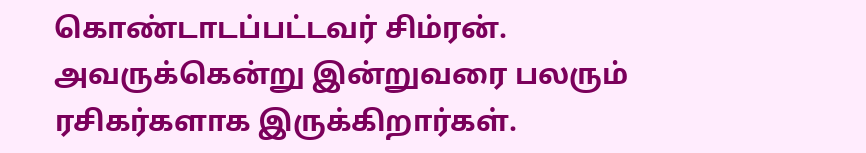கொண்டாடப்பட்டவர் சிம்ரன். அவருக்கென்று இன்றுவரை பலரும் ரசிகர்களாக இருக்கிறார்கள்.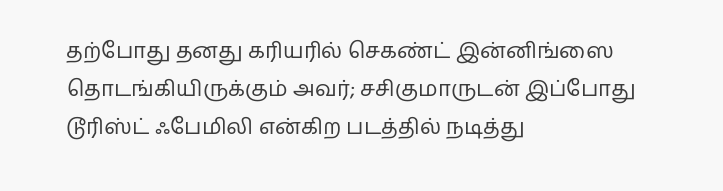தற்போது தனது கரியரில் செகண்ட் இன்னிங்ஸை தொடங்கியிருக்கும் அவர்; சசிகுமாருடன் இப்போது டூரிஸ்ட் ஃபேமிலி என்கிற படத்தில் நடித்து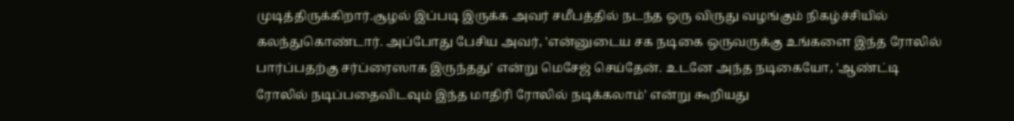முடித்திருக்கிறார்.சூழல் இப்படி இருக்க அவர் சமீபத்தில் நடந்த ஒரு விருது வழங்கும் நிகழ்ச்சியில் கலந்துகொண்டார். அப்போது பேசிய அவர், 'என்னுடைய சக நடிகை ஒருவருக்கு உங்களை இந்த ரோலில் பார்ப்பதற்கு சர்ப்ரைஸாக இருந்தது' என்று மெசேஜ் செய்தேன். உடனே அந்த நடிகையோ, 'ஆண்ட்டி ரோலில் நடிப்பதைவிடவும் இந்த மாதிரி ரோலில் நடிக்கலாம்' என்று கூறியது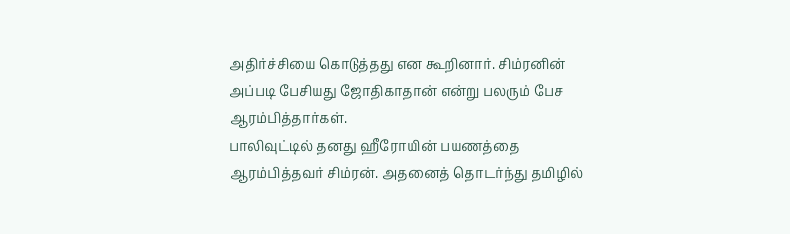அதிர்ச்சியை கொடுத்தது என கூறினார். சிம்ரனின் அப்படி பேசியது ஜோதிகாதான் என்று பலரும் பேச ஆரம்பித்தார்கள்.
பாலிவுட்டில் தனது ஹீரோயின் பயணத்தை ஆரம்பித்தவர் சிம்ரன். அதனைத் தொடர்ந்து தமிழில்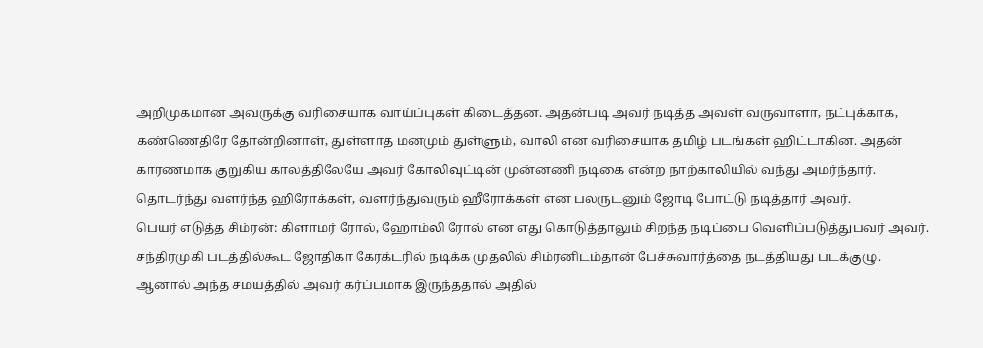அறிமுகமான அவருக்கு வரிசையாக வாய்ப்புகள் கிடைத்தன. அதன்படி அவர் நடித்த அவள் வருவாளா, நட்புக்காக, கண்ணெதிரே தோன்றினாள், துள்ளாத மனமும் துள்ளும், வாலி என வரிசையாக தமிழ் படங்கள் ஹிட்டாகின. அதன் காரணமாக குறுகிய காலத்திலேயே அவர் கோலிவுட்டின் முன்னணி நடிகை என்ற நாற்காலியில் வந்து அமர்ந்தார். தொடர்ந்து வளர்ந்த ஹிரோக்கள், வளர்ந்துவரும் ஹீரோக்கள் என பலருடனும் ஜோடி போட்டு நடித்தார் அவர்.
பெயர் எடுத்த சிம்ரன்: கிளாமர் ரோல், ஹோம்லி ரோல் என எது கொடுத்தாலும் சிறந்த நடிப்பை வெளிப்படுத்துபவர் அவர். சந்திரமுகி படத்தில்கூட ஜோதிகா கேரக்டரில் நடிக்க முதலில் சிம்ரனிடம்தான் பேச்சுவார்த்தை நடத்தியது படக்குழு. ஆனால் அந்த சமயத்தில் அவர் கர்ப்பமாக இருந்ததால் அதில்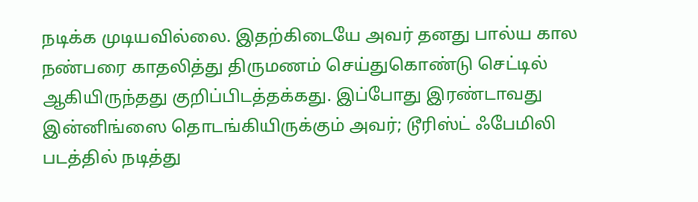நடிக்க முடியவில்லை. இதற்கிடையே அவர் தனது பால்ய கால நண்பரை காதலித்து திருமணம் செய்துகொண்டு செட்டில் ஆகியிருந்தது குறிப்பிடத்தக்கது. இப்போது இரண்டாவது இன்னிங்ஸை தொடங்கியிருக்கும் அவர்; டூரிஸ்ட் ஃபேமிலி படத்தில் நடித்து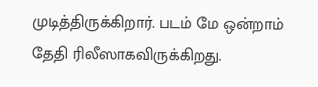முடித்திருக்கிறார். படம் மே ஒன்றாம் தேதி ரிலீஸாகவிருக்கிறது.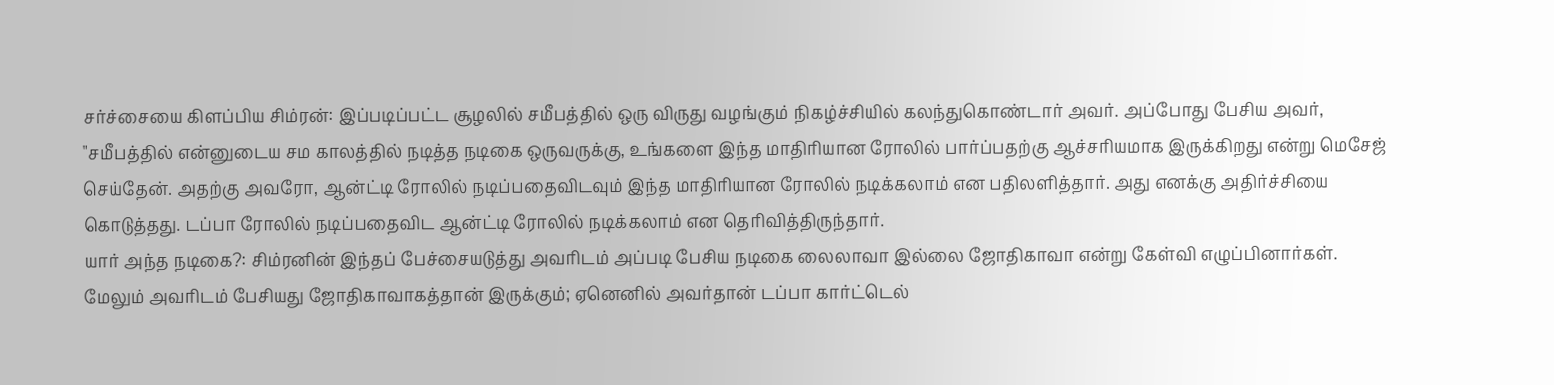சர்ச்சையை கிளப்பிய சிம்ரன்: இப்படிப்பட்ட சூழலில் சமீபத்தில் ஒரு விருது வழங்கும் நிகழ்ச்சியில் கலந்துகொண்டார் அவர். அப்போது பேசிய அவர், "சமீபத்தில் என்னுடைய சம காலத்தில் நடித்த நடிகை ஒருவருக்கு, உங்களை இந்த மாதிரியான ரோலில் பார்ப்பதற்கு ஆச்சரியமாக இருக்கிறது என்று மெசேஜ் செய்தேன். அதற்கு அவரோ, ஆன்ட்டி ரோலில் நடிப்பதைவிடவும் இந்த மாதிரியான ரோலில் நடிக்கலாம் என பதிலளித்தார். அது எனக்கு அதிர்ச்சியை கொடுத்தது. டப்பா ரோலில் நடிப்பதைவிட ஆன்ட்டி ரோலில் நடிக்கலாம் என தெரிவித்திருந்தார்.
யார் அந்த நடிகை?: சிம்ரனின் இந்தப் பேச்சையடுத்து அவரிடம் அப்படி பேசிய நடிகை லைலாவா இல்லை ஜோதிகாவா என்று கேள்வி எழுப்பினார்கள். மேலும் அவரிடம் பேசியது ஜோதிகாவாகத்தான் இருக்கும்; ஏனெனில் அவர்தான் டப்பா கார்ட்டெல்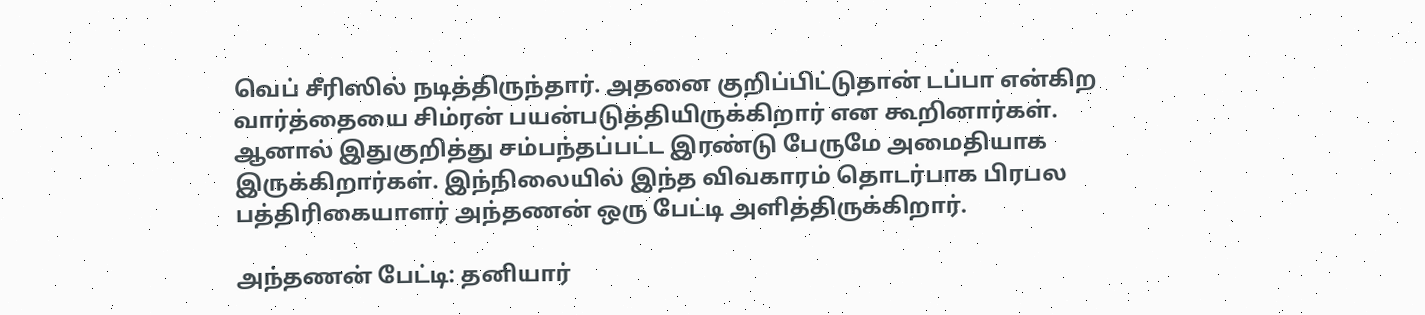வெப் சீரிஸில் நடித்திருந்தார். அதனை குறிப்பிட்டுதான் டப்பா என்கிற வார்த்தையை சிம்ரன் பயன்படுத்தியிருக்கிறார் என கூறினார்கள். ஆனால் இதுகுறித்து சம்பந்தப்பட்ட இரண்டு பேருமே அமைதியாக இருக்கிறார்கள். இந்நிலையில் இந்த விவகாரம் தொடர்பாக பிரபல பத்திரிகையாளர் அந்தணன் ஒரு பேட்டி அளித்திருக்கிறார்.

அந்தணன் பேட்டி: தனியார்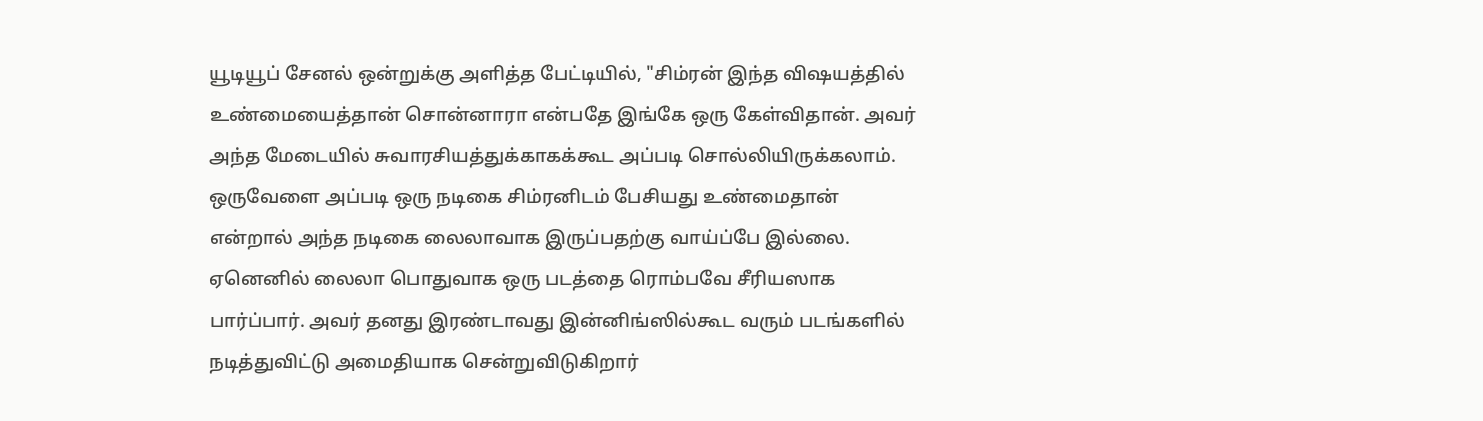யூடியூப் சேனல் ஒன்றுக்கு அளித்த பேட்டியில், "சிம்ரன் இந்த விஷயத்தில் உண்மையைத்தான் சொன்னாரா என்பதே இங்கே ஒரு கேள்விதான். அவர் அந்த மேடையில் சுவாரசியத்துக்காகக்கூட அப்படி சொல்லியிருக்கலாம். ஒருவேளை அப்படி ஒரு நடிகை சிம்ரனிடம் பேசியது உண்மைதான் என்றால் அந்த நடிகை லைலாவாக இருப்பதற்கு வாய்ப்பே இல்லை. ஏனெனில் லைலா பொதுவாக ஒரு படத்தை ரொம்பவே சீரியஸாக பார்ப்பார். அவர் தனது இரண்டாவது இன்னிங்ஸில்கூட வரும் படங்களில் நடித்துவிட்டு அமைதியாக சென்றுவிடுகிறார்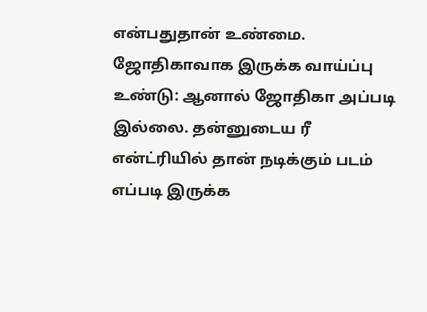என்பதுதான் உண்மை.
ஜோதிகாவாக இருக்க வாய்ப்பு உண்டு: ஆனால் ஜோதிகா அப்படி இல்லை. தன்னுடைய ரீ என்ட்ரியில் தான் நடிக்கும் படம் எப்படி இருக்க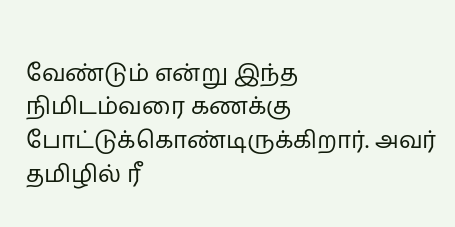வேண்டும் என்று இந்த நிமிடம்வரை கணக்கு போட்டுக்கொண்டிருக்கிறார். அவர் தமிழில் ரீ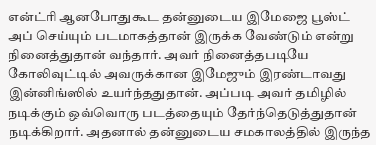என்ட்ரி ஆனபோதுகூட தன்னுடைய இமேஜை பூஸ்ட் அப் செய்யும் படமாகத்தான் இருக்க வேண்டும் என்று நினைத்துதான் வந்தார். அவர் நினைத்தபடியே கோலிவுட்டில் அவருக்கான இமேஜும் இரண்டாவது இன்னிங்ஸில் உயர்ந்ததுதான். அப்படி அவர் தமிழில் நடிக்கும் ஒவ்வொரு படத்தையும் தேர்ந்தெடுத்துதான் நடிக்கிறார். அதனால் தன்னுடைய சமகாலத்தில் இருந்த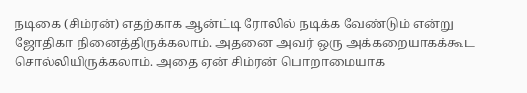நடிகை (சிம்ரன்) எதற்காக ஆன்ட்டி ரோலில் நடிக்க வேண்டும் என்று ஜோதிகா நினைத்திருக்கலாம். அதனை அவர் ஒரு அக்கறையாகக்கூட சொல்லியிருக்கலாம். அதை ஏன் சிம்ரன் பொறாமையாக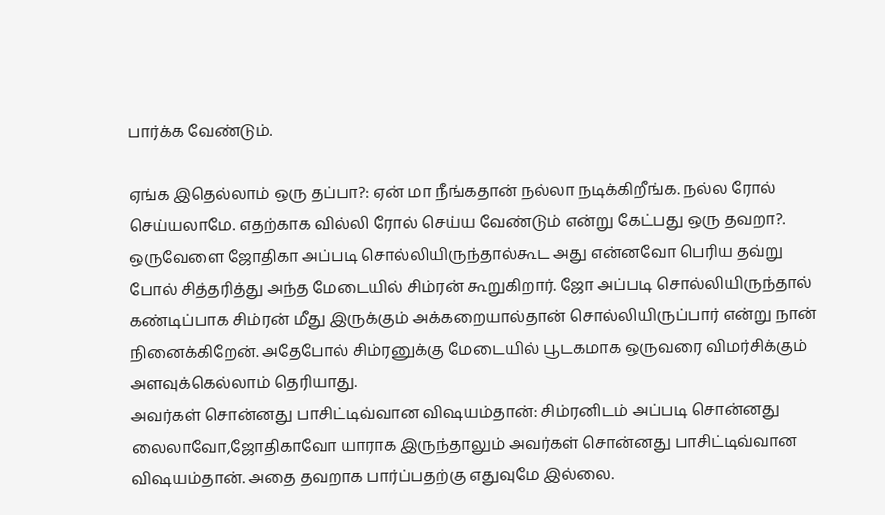பார்க்க வேண்டும்.

ஏங்க இதெல்லாம் ஒரு தப்பா?: ஏன் மா நீங்கதான் நல்லா நடிக்கிறீங்க. நல்ல ரோல் செய்யலாமே. எதற்காக வில்லி ரோல் செய்ய வேண்டும் என்று கேட்பது ஒரு தவறா?. ஒருவேளை ஜோதிகா அப்படி சொல்லியிருந்தால்கூட அது என்னவோ பெரிய தவ்று போல் சித்தரித்து அந்த மேடையில் சிம்ரன் கூறுகிறார். ஜோ அப்படி சொல்லியிருந்தால் கண்டிப்பாக சிம்ரன் மீது இருக்கும் அக்கறையால்தான் சொல்லியிருப்பார் என்று நான் நினைக்கிறேன். அதேபோல் சிம்ரனுக்கு மேடையில் பூடகமாக ஒருவரை விமர்சிக்கும் அளவுக்கெல்லாம் தெரியாது.
அவர்கள் சொன்னது பாசிட்டிவ்வான விஷயம்தான்: சிம்ரனிடம் அப்படி சொன்னது லைலாவோ,ஜோதிகாவோ யாராக இருந்தாலும் அவர்கள் சொன்னது பாசிட்டிவ்வான விஷயம்தான். அதை தவறாக பார்ப்பதற்கு எதுவுமே இல்லை.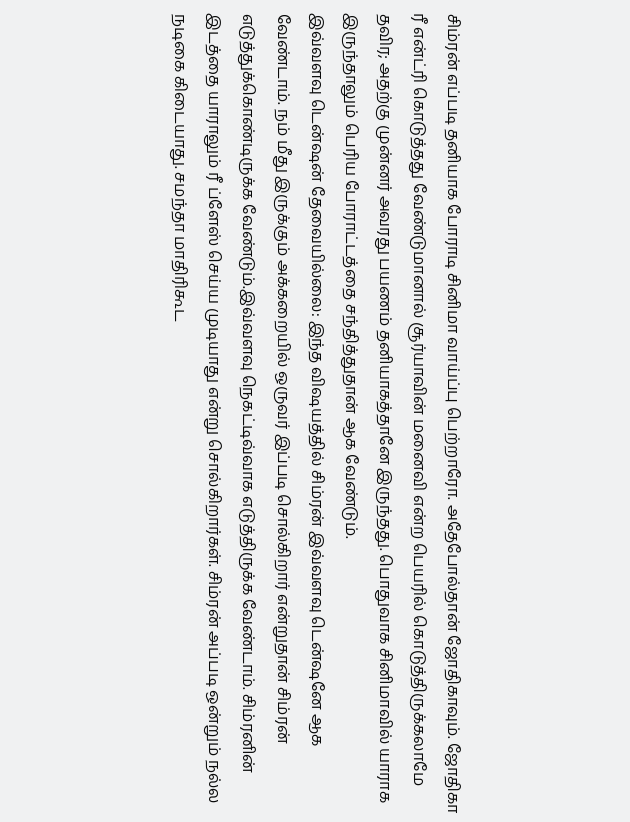சிம்ரன் எப்படி தனியாக போராடி சினிமா வாய்ப்பு பெற்றாரோ. அதேபோல்தான் ஜோதிகாவும். ஜோதிகா ரீ என்ட்ரி கொடுத்தது வேண்டுமானால் சூர்யாவின் மனைவி என்ற பெயரில் கொடுத்திருக்கலாமே தவிர; அதற்கு முன்னர் அவரது பயணம் தனியாகத்தானே இருந்தது. பொதுவாக சினிமாவில் யாராக இருந்தாலும் பெரிய போராட்டத்தை சந்தித்துதான் ஆக வேண்டும்.
இவ்வளவு டென்ஷன் தேவையில்லை: இந்த விஷயத்தில் சிம்ரன் இவ்வளவு டென்ஷனே ஆக வேண்டாம். நம் மீது இருக்கும் அக்கறையில் ஒருவர் இப்படி சொல்கிறார் என்றுதான் சிம்ரன் எடுத்துக்கொண்டிருக்க வேண்டும்.இவ்வளவு நெகட்டிவ்வாக எடுத்திருக்க வேண்டாம். சிம்ரனின் இடத்தை யாராலும் ரீ ப்ளேஸ் செய்ய முடியாது என்று சொல்கிறார்கள். சிம்ரன் அப்படி ஒன்றும் நல்ல நடிகை கிடையாது. சமந்தா மாதிரிகூட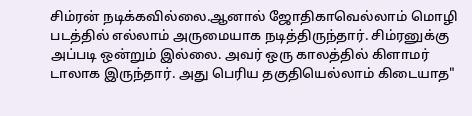சிம்ரன் நடிக்கவில்லை.ஆனால் ஜோதிகாவெல்லாம் மொழி படத்தில் எல்லாம் அருமையாக நடித்திருந்தார். சிம்ரனுக்கு அப்படி ஒன்றும் இல்லை. அவர் ஒரு காலத்தில் கிளாமர் டாலாக இருந்தார். அது பெரிய தகுதியெல்லாம் கிடையாத"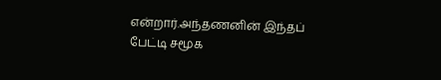என்றார்.அந்தணனின் இந்தப் பேட்டி சமூக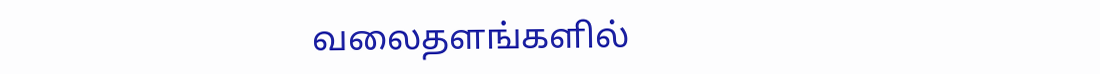வலைதளங்களில்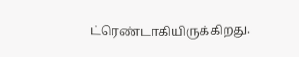ட்ரெண்டாகியிருக்கிறது.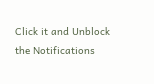Click it and Unblock the Notifications